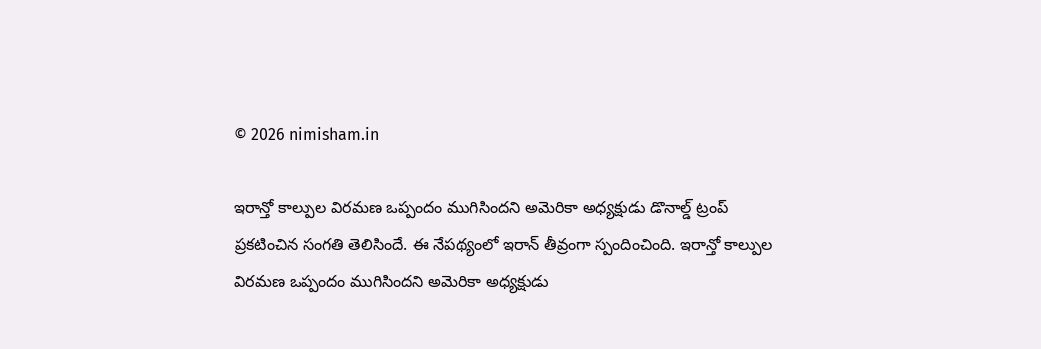© 2026 nimisham.in

ఇరాన్తో కాల్పుల విరమణ ఒప్పందం ముగిసిందని అమెరికా అధ్యక్షుడు డొనాల్డ్ ట్రంప్ ప్రకటించిన సంగతి తెలిసిందే. ఈ నేపథ్యంలో ఇరాన్ తీవ్రంగా స్పందించింది. ఇరాన్తో కాల్పుల విరమణ ఒప్పందం ముగిసిందని అమెరికా అధ్యక్షుడు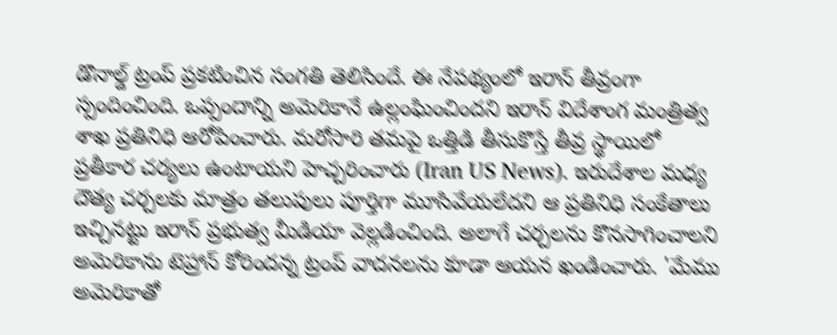డొనాల్డ్ ట్రంప్ ప్రకటించిన సంగతి తెలిసిందే. ఈ నేపథ్యంలో ఇరాన్ తీవ్రంగా స్పందించింది. ఒప్పందాన్ని అమెరికానే ఉల్లంఘించిందని ఇరాన్ విదేశాంగ మంత్రిత్వ శాఖ ప్రతినిధి ఆరోపించారు. మరోసారి తమపై ఒత్తిడి తీసుకొస్తే తీవ్ర స్థాయిలో ప్రతీకార చర్యలు ఉంటాయని హెచ్చరించారు (Iran US News). ఇరుదేశాల మధ్య దౌత్య చర్చలకు మాత్రం తలుపులు పూర్తిగా మూసివేయలేదని ఆ ప్రతినిధి సంకేతాలు ఇచ్చినట్టు ఇరాన్ ప్రభుత్వ మీడియా వెల్లడించింది. అలాగే చర్చలను కొనసాగించాలని అమెరికాను టెహ్రాన్ కోరిందన్న ట్రంప్ వాదనలను కూడా ఆయన ఖండించారు. 'మేము అమెరికాతో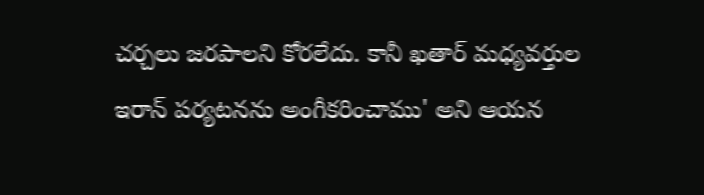చర్చలు జరపాలని కోరలేదు. కానీ ఖతార్ మధ్యవర్తుల ఇరాన్ పర్యటనను అంగీకరించాము' అని ఆయన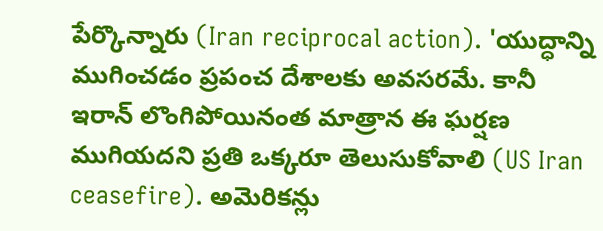పేర్కొన్నారు (Iran reciprocal action). 'యుద్ధాన్ని ముగించడం ప్రపంచ దేశాలకు అవసరమే. కానీ ఇరాన్ లొంగిపోయినంత మాత్రాన ఈ ఘర్షణ ముగియదని ప్రతి ఒక్కరూ తెలుసుకోవాలి (US Iran ceasefire). అమెరికన్లు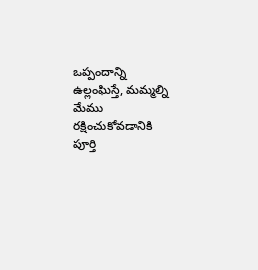ఒప్పందాన్ని ఉల్లంఘిస్తే, మమ్మల్ని మేము రక్షించుకోవడానికి పూర్తి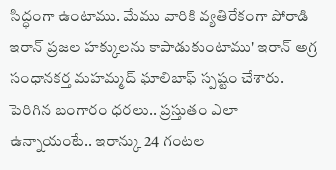సిద్ధంగా ఉంటాము. మేము వారికి వ్యతిరేకంగా పోరాడి ఇరాన్ ప్రజల హక్కులను కాపాడుకుంటాము' ఇరాన్ అగ్ర సంధానకర్త మహమ్మద్ ఘాలిబాఫ్ స్పష్టం చేశారు. పెరిగిన బంగారం ధరలు.. ప్రస్తుతం ఎలా ఉన్నాయంటే.. ఇరాన్కు 24 గంటల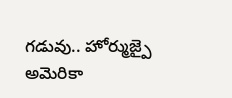గడువు.. హోర్ముజ్పై అమెరికా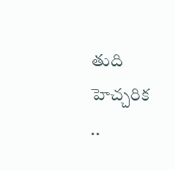తుది హెచ్చరిక
..